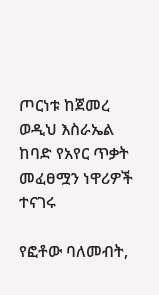ጦርነቱ ከጀመረ ወዲህ እስራኤል ከባድ የአየር ጥቃት መፈፀሟን ነዋሪዎች ተናገሩ

የፎቶው ባለመብት,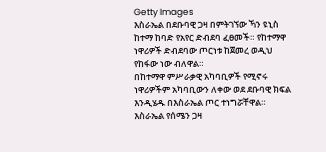Getty Images
እስራኤል በደቡባዊ ጋዛ በምትገኘው ኻን ዩኒስ ከተማ ከባድ የአየር ድብደባ ፈፀመች። የከተማዋ ነዋሪዎች ድብደባው ጦርነቱ ከጀመረ ወዲህ የከፋው ነው ብለዋል።
በከተማዋ ምሥራቃዊ አካባቢዎች የሚኖሩ ነዋሪዎችም አካባቢውን ለቀው ወደ ደቡባዊ ክፍል እንዲሄዱ በእስራኤል ጦር ተነግሯቸዋል።
እስራኤል የሰሜን ጋዛ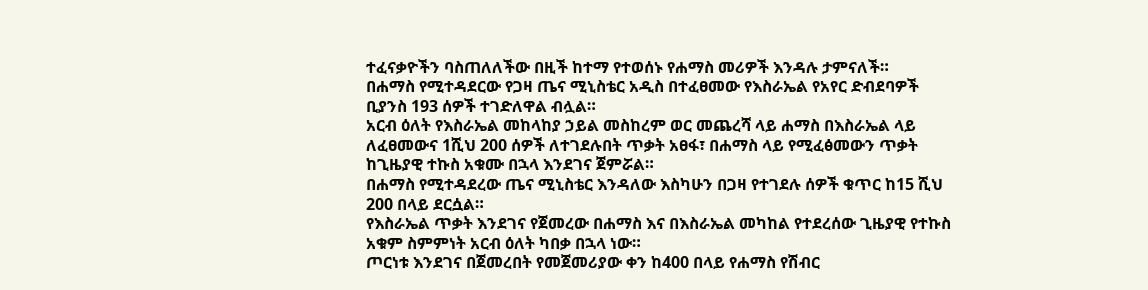ተፈናቃዮችን ባስጠለለችው በዚች ከተማ የተወሰኑ የሐማስ መሪዎች እንዳሉ ታምናለች።
በሐማስ የሚተዳደርው የጋዛ ጤና ሚኒስቴር አዲስ በተፈፀመው የእስራኤል የአየር ድብደባዎች ቢያንስ 193 ሰዎች ተገድለዋል ብሏል።
አርብ ዕለት የእስራኤል መከላከያ ኃይል መስከረም ወር መጨረሻ ላይ ሐማስ በእስራኤል ላይ ለፈፀመውና 1ሺህ 200 ሰዎች ለተገደሉበት ጥቃት አፀፋ፣ በሐማስ ላይ የሚፈፅመውን ጥቃት ከጊዜያዊ ተኩስ አቁሙ በኋላ እንደገና ጀምሯል።
በሐማስ የሚተዳደረው ጤና ሚኒስቴር እንዳለው እስካሁን በጋዛ የተገደሉ ሰዎች ቁጥር ከ15 ሺህ 200 በላይ ደርሷል።
የእስራኤል ጥቃት እንደገና የጀመረው በሐማስ እና በእስራኤል መካከል የተደረሰው ጊዜያዊ የተኩስ አቁም ስምምነት አርብ ዕለት ካበቃ በኋላ ነው።
ጦርነቱ እንደገና በጀመረበት የመጀመሪያው ቀን ከ400 በላይ የሐማስ የሽብር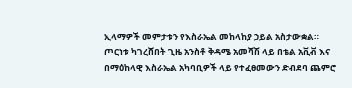ኢላማዎች መምታቱን የእስራኤል መከላከያ ኃይል አስታውቋል።
ጦርነቱ ካገረሸበት ጊዜ አንስቶ ቅዳሜ አመሻሽ ላይ በቴል አቪቭ እና በማዕከላዊ እስራኤል አካባቢዎች ላይ የተፈፀመውን ድብደባ ጨምሮ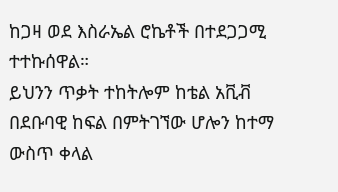ከጋዛ ወደ እስራኤል ሮኬቶች በተደጋጋሚ ተተኩሰዋል።
ይህንን ጥቃት ተከትሎም ከቴል አቪቭ በደቡባዊ ከፍል በምትገኘው ሆሎን ከተማ ውስጥ ቀላል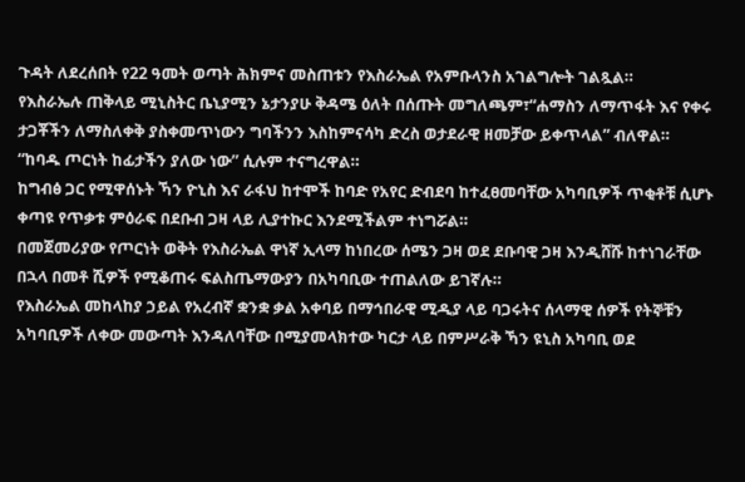ጉዳት ለደረሰበት የ22 ዓመት ወጣት ሕክምና መስጠቱን የእስራኤል የአምቡላንስ አገልግሎት ገልጿል።
የእስራኤሉ ጠቅላይ ሚኒስትር ቤኒያሚን ኔታንያሁ ቅዳሜ ዕለት በሰጡት መግለጫም፣“ሐማስን ለማጥፋት እና የቀሩ ታጋቾችን ለማስለቀቅ ያስቀመጥነውን ግባችንን እስከምናሳካ ድረስ ወታደራዊ ዘመቻው ይቀጥላል” ብለዋል።
“ከባዱ ጦርነት ከፊታችን ያለው ነው” ሲሉም ተናግረዋል።
ከግብፅ ጋር የሚዋሰኑት ኻን ዮኒስ እና ራፋህ ከተሞች ከባድ የአየር ድብደባ ከተፈፀመባቸው አካባቢዎች ጥቂቶቹ ሲሆኑ ቀጣዩ የጥቃቱ ምዕራፍ በደቡብ ጋዛ ላይ ሊያተኩር እንደሚችልም ተነግሯል።
በመጀመሪያው የጦርነት ወቅት የእስራኤል ዋነኛ ኢላማ ከነበረው ሰሜን ጋዛ ወደ ደቡባዊ ጋዛ እንዲሸሹ ከተነገራቸው በኋላ በመቶ ሺዎች የሚቆጠሩ ፍልስጤማውያን በአካባቢው ተጠልለው ይገኛሉ።
የእስራኤል መከላከያ ኃይል የአረብኛ ቋንቋ ቃል አቀባይ በማኅበራዊ ሚዲያ ላይ ባጋሩትና ሰላማዊ ሰዎች የትኞቹን አካባቢዎች ለቀው መውጣት እንዳለባቸው በሚያመላክተው ካርታ ላይ በምሥራቅ ኻን ዩኒስ አካባቢ ወደ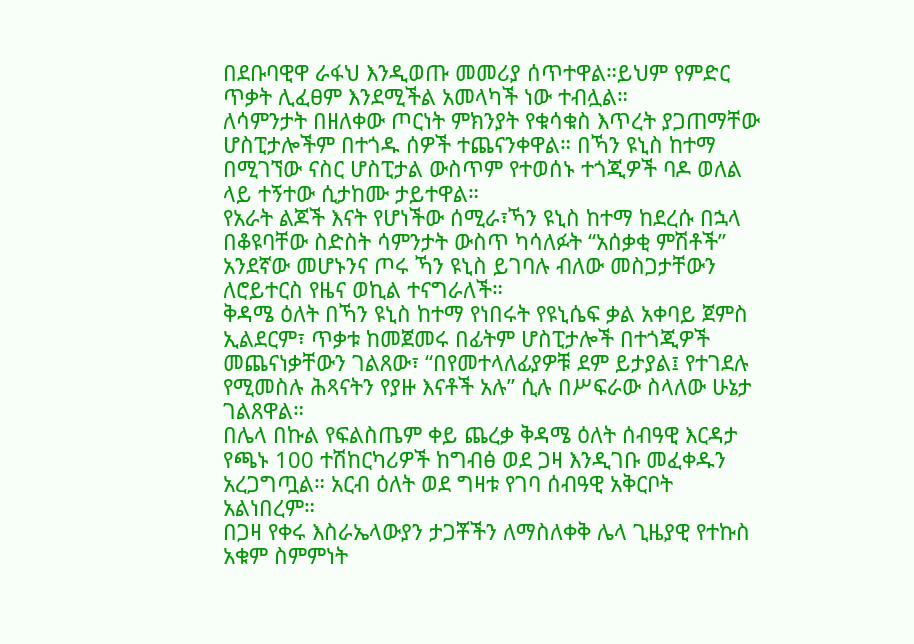በደቡባዊዋ ራፋህ እንዲወጡ መመሪያ ሰጥተዋል።ይህም የምድር ጥቃት ሊፈፀም እንደሚችል አመላካች ነው ተብሏል።
ለሳምንታት በዘለቀው ጦርነት ምክንያት የቁሳቁስ እጥረት ያጋጠማቸው ሆስፒታሎችም በተጎዱ ሰዎች ተጨናንቀዋል። በኻን ዩኒስ ከተማ በሚገኘው ናስር ሆስፒታል ውስጥም የተወሰኑ ተጎጂዎች ባዶ ወለል ላይ ተኝተው ሲታከሙ ታይተዋል።
የአራት ልጆች እናት የሆነችው ሰሚራ፣ኻን ዩኒስ ከተማ ከደረሱ በኋላ በቆዩባቸው ስድስት ሳምንታት ውስጥ ካሳለፉት “አሰቃቂ ምሽቶች” አንደኛው መሆኑንና ጦሩ ኻን ዩኒስ ይገባሉ ብለው መስጋታቸውን ለሮይተርስ የዜና ወኪል ተናግራለች።
ቅዳሜ ዕለት በኻን ዩኒስ ከተማ የነበሩት የዩኒሴፍ ቃል አቀባይ ጀምስ ኢልደርም፣ ጥቃቱ ከመጀመሩ በፊትም ሆስፒታሎች በተጎጂዎች መጨናነቃቸውን ገልጸው፣ “በየመተላለፊያዎቹ ደም ይታያል፤ የተገደሉ የሚመስሉ ሕጻናትን የያዙ እናቶች አሉ” ሲሉ በሥፍራው ስላለው ሁኔታ ገልጸዋል።
በሌላ በኩል የፍልስጤም ቀይ ጨረቃ ቅዳሜ ዕለት ሰብዓዊ እርዳታ የጫኑ 100 ተሽከርካሪዎች ከግብፅ ወደ ጋዛ እንዲገቡ መፈቀዱን አረጋግጧል። አርብ ዕለት ወደ ግዛቱ የገባ ሰብዓዊ አቅርቦት አልነበረም።
በጋዛ የቀሩ እስራኤላውያን ታጋቾችን ለማስለቀቅ ሌላ ጊዜያዊ የተኩስ አቁም ስምምነት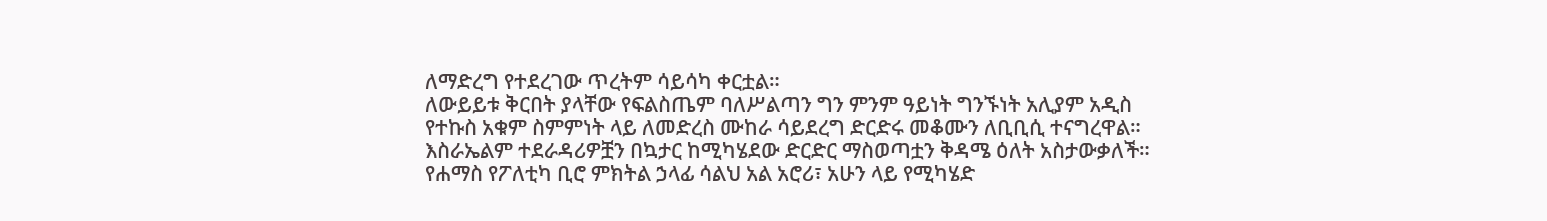ለማድረግ የተደረገው ጥረትም ሳይሳካ ቀርቷል።
ለውይይቱ ቅርበት ያላቸው የፍልስጤም ባለሥልጣን ግን ምንም ዓይነት ግንኙነት አሊያም አዲስ የተኩስ አቁም ስምምነት ላይ ለመድረስ ሙከራ ሳይደረግ ድርድሩ መቆሙን ለቢቢሲ ተናግረዋል።
እስራኤልም ተደራዳሪዎቿን በኳታር ከሚካሄደው ድርድር ማስወጣቷን ቅዳሜ ዕለት አስታውቃለች።
የሐማስ የፖለቲካ ቢሮ ምክትል ኃላፊ ሳልህ አል አሮሪ፣ አሁን ላይ የሚካሄድ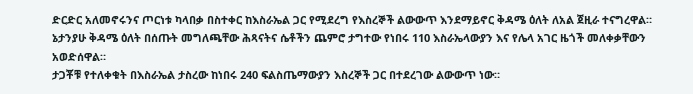ድርድር አለመኖሩንና ጦርነቱ ካላበቃ በስተቀር ከእስራኤል ጋር የሚደረግ የእስረኞች ልውውጥ እንደማይኖር ቅዳሜ ዕለት ለአል ጀዚራ ተናግረዋል።
ኔታንያሁ ቅዳሜ ዕለት በሰጡት መግለጫቸው ሕጻናትና ሴቶችን ጨምሮ ታግተው የነበሩ 110 እስራኤላውያን እና የሌላ አገር ዜጎች መለቀቃቸውን አወድሰዋል።
ታጋቾቹ የተለቀቁት በእስራኤል ታስረው ከነበሩ 240 ፍልስጤማውያን እስረኞች ጋር በተደረገው ልውውጥ ነው።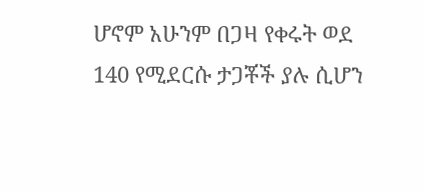ሆኖም አሁንም በጋዛ የቀሩት ወደ 140 የሚደርሱ ታጋቾች ያሉ ሲሆን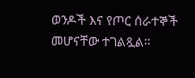ወንዶች እና የጦር ሰራተኞች መሆናቸው ተገልጿል።